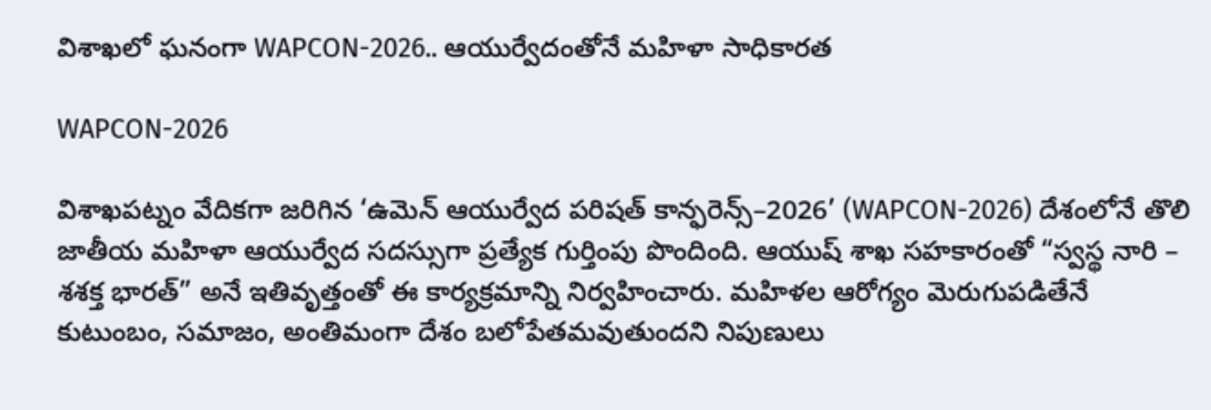విశాఖలో ఘనంగా WAPCON-2026.. ఆయుర్వేదంతోనే మహిళా సాధికారత

WAPCON-2026

విశాఖపట్నం వేదికగా జరిగిన ‘ఉమెన్ ఆయుర్వేద పరిషత్ కాన్ఫరెన్స్–2026’ (WAPCON-2026) దేశంలోనే తొలి జాతీయ మహిళా ఆయుర్వేద సదస్సుగా ప్రత్యేక గుర్తింపు పొందింది. ఆయుష్ శాఖ సహకారంతో “స్వస్థ నారి – శశక్త భారత్” అనే ఇతివృత్తంతో ఈ కార్యక్రమాన్ని నిర్వహించారు. మహిళల ఆరోగ్యం మెరుగుపడితేనే కుటుంబం, సమాజం, అంతిమంగా దేశం బలోపేతమవుతుందని నిపుణులు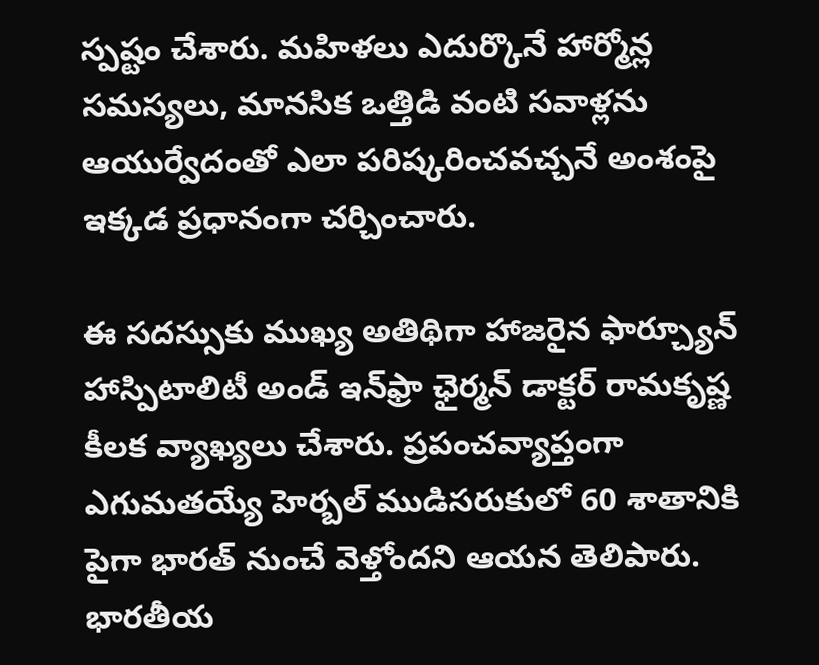స్పష్టం చేశారు. మహిళలు ఎదుర్కొనే హార్మోన్ల సమస్యలు, మానసిక ఒత్తిడి వంటి సవాళ్లను ఆయుర్వేదంతో ఎలా పరిష్కరించవచ్చనే అంశంపై ఇక్కడ ప్రధానంగా చర్చించారు.

ఈ సదస్సుకు ముఖ్య అతిథిగా హాజరైన ఫార్చ్యూన్ హాస్పిటాలిటీ అండ్ ఇన్‌ఫ్రా ఛైర్మన్ డాక్టర్ రామకృష్ణ కీలక వ్యాఖ్యలు చేశారు. ప్రపంచవ్యాప్తంగా ఎగుమతయ్యే హెర్బల్ ముడిసరుకులో 60 శాతానికి పైగా భారత్ నుంచే వెళ్తోందని ఆయన తెలిపారు. భారతీయ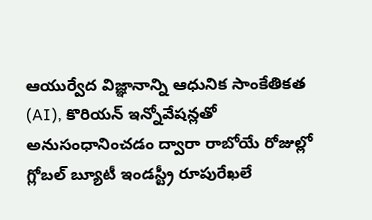ఆయుర్వేద విజ్ఞానాన్ని ఆధునిక సాంకేతికత (AI), కొరియన్ ఇన్నోవేషన్లతో అనుసంధానించడం ద్వారా రాబోయే రోజుల్లో గ్లోబల్ బ్యూటీ ఇండస్ట్రీ రూపురేఖలే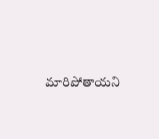మారిపోతాయని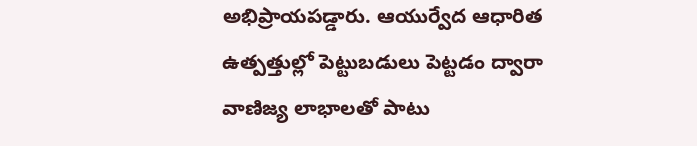అభిప్రాయపడ్డారు. ఆయుర్వేద ఆధారిత ఉత్పత్తుల్లో పెట్టుబడులు పెట్టడం ద్వారా వాణిజ్య లాభాలతో పాటు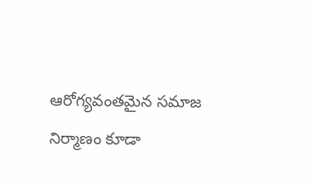ఆరోగ్యవంతమైన సమాజ నిర్మాణం కూడా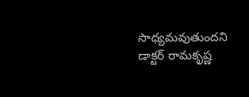సాధ్యమవుతుందని డాక్టర్ రామకృష్ణ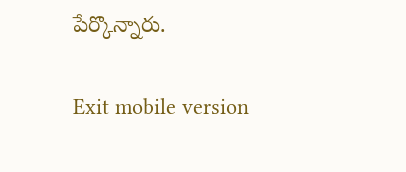పేర్కొన్నారు.

Exit mobile version